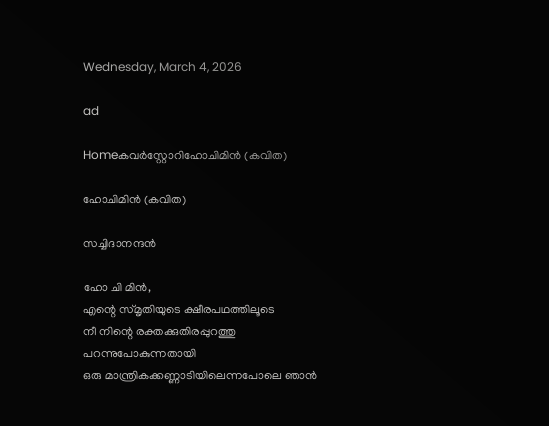Wednesday, March 4, 2026

ad

Homeകവര്‍സ്റ്റോറിഹോചിമിൻ (കവിത)

ഹോചിമിൻ (കവിത)

സച്ചിദാനന്ദൻ

ഹോ ചി മിൻ,
എന്റെ സ്മൃതിയുടെ ക്ഷീരപഥത്തിലൂടെ
നീ നിന്റെ രക്തക്കുതിരപ്പുറത്തു പറന്നുപോകുന്നതായി
ഒരു മാന്ത്രികക്കണ്ണാടിയിലെന്നപോലെ ഞാൻ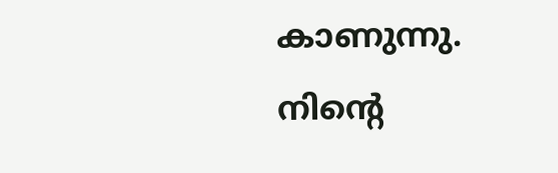കാണുന്നു.
നിന്റെ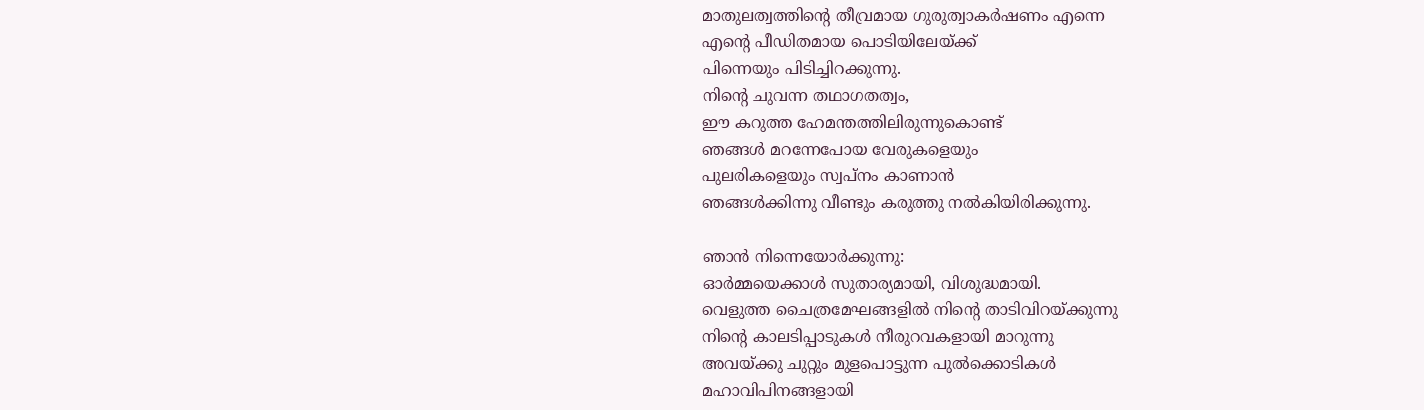മാതുലത്വത്തിന്റെ തീവ്രമായ ഗുരുത്വാകർഷണം എന്നെ
എന്റെ പീഡിതമായ പൊടിയിലേയ്ക്ക്
പിന്നെയും പിടിച്ചിറക്കുന്നു.
നിന്റെ ചുവന്ന തഥാഗതത്വം,
ഈ കറുത്ത ഹേമന്തത്തിലിരുന്നുകൊണ്ട്
ഞങ്ങൾ മറന്നേപോയ വേരുകളെയും
പുലരികളെയും സ്വപ്നം കാണാൻ
ഞങ്ങൾക്കിന്നു വീണ്ടും കരുത്തു നൽകിയിരിക്കുന്നു.

ഞാൻ നിന്നെയോർക്കുന്നു:
ഓർമ്മയെക്കാൾ സുതാര്യമായി, വിശുദ്ധമായി.
വെളുത്ത ചൈത്രമേഘങ്ങളിൽ നിന്റെ താടിവിറയ്ക്കുന്നു
നിന്റെ കാലടിപ്പാടുകൾ നീരുറവകളായി മാറുന്നു
അവയ്ക്കു ചുറ്റും മുളപൊട്ടുന്ന പുൽക്കൊടികൾ
മഹാവിപിനങ്ങളായി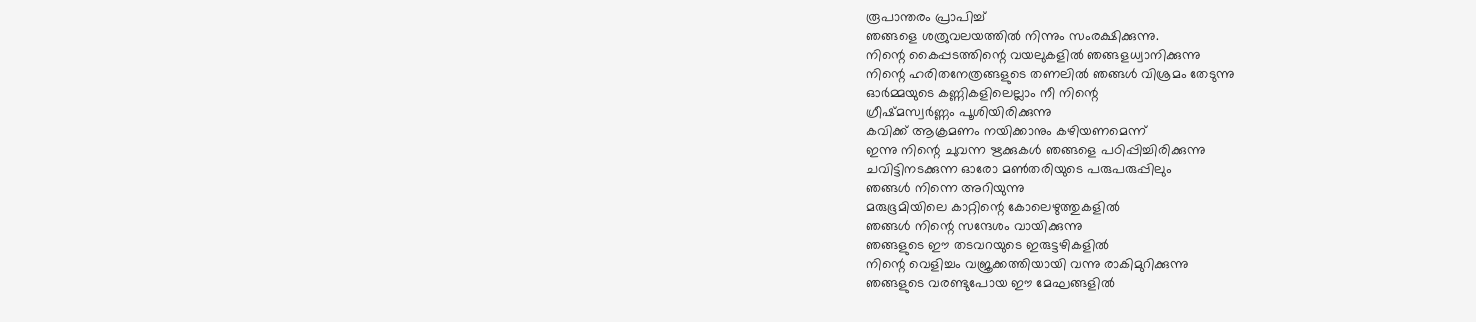രൂപാന്തരം പ്രാപിച്ച്
ഞങ്ങളെ ശത്രുവലയത്തിൽ നിന്നും സംരക്ഷിക്കുന്നു.
നിന്റെ കൈപ്പടത്തിന്റെ വയലുകളിൽ ഞങ്ങളധ്വാനിക്കുന്നു
നിന്റെ ഹരിതനേത്രങ്ങളുടെ തണലിൽ ഞങ്ങൾ വിശ്രമം തേടുന്നു
ഓർമ്മയുടെ കണ്ണികളിലെല്ലാം നീ നിന്റെ
ഗ്രീഷ്‌മസ്വർണ്ണം പൂശിയിരിക്കുന്നു
കവിക്ക് ആക്രമണം നയിക്കാനും കഴിയണമെന്ന്
ഇന്നു നിന്റെ ചുവന്ന ഋക്കുകൾ ഞങ്ങളെ പഠിപ്പിച്ചിരിക്കുന്നു
ചവിട്ടിനടക്കുന്ന ഓരോ മൺതരിയുടെ പരുപരുപ്പിലും
ഞങ്ങൾ നിന്നെ അറിയുന്നു
മരുഭൂമിയിലെ കാറ്റിന്റെ കോലെഴുത്തുകളിൽ
ഞങ്ങൾ നിന്റെ സന്ദേശം വായിക്കുന്നു
ഞങ്ങളുടെ ഈ തടവറയുടെ ഇരുട്ടഴികളിൽ
നിന്റെ വെളിച്ചം വജ്രക്കത്തിയായി വന്നു രാകിമുറിക്കുന്നു
ഞങ്ങളുടെ വരണ്ടുപോയ ഈ മേഘങ്ങളിൽ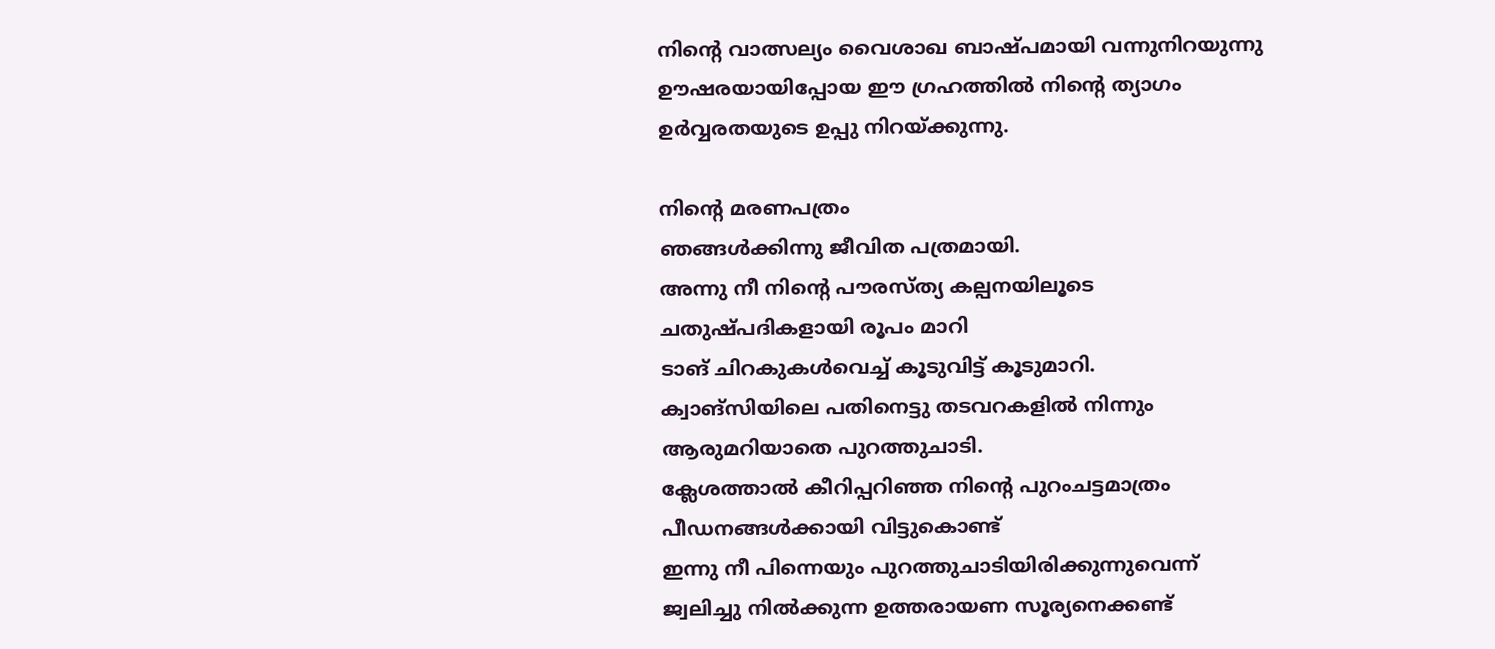നിന്റെ വാത്സല്യം വൈശാഖ ബാഷ്‌പമായി വന്നുനിറയുന്നു
ഊഷരയായിപ്പോയ ഈ ഗ്രഹത്തിൽ നിന്റെ ത്യാഗം
ഉർവ്വരതയുടെ ഉപ്പു നിറയ്ക്കുന്നു.

നിന്റെ മരണപത്രം
ഞങ്ങൾക്കിന്നു ജീവിത പത്രമായി.
അന്നു നീ നിന്റെ പൗരസ്ത്യ കല്പനയിലൂടെ
ചതുഷ്പദികളായി രൂപം മാറി
ടാങ് ചിറകുകൾവെച്ച് കൂടുവിട്ട് കൂടുമാറി.
ക്വാങ്സിയിലെ പതിനെട്ടു തടവറകളിൽ നിന്നും
ആരുമറിയാതെ പുറത്തുചാടി.
ക്ലേശത്താൽ കീറിപ്പറിഞ്ഞ നിന്റെ പുറംചട്ടമാത്രം
പീഡനങ്ങൾക്കായി വിട്ടുകൊണ്ട്
ഇന്നു നീ പിന്നെയും പുറത്തുചാടിയിരിക്കുന്നുവെന്ന്
ജ്വലിച്ചു നിൽക്കുന്ന ഉത്തരായണ സൂര്യനെക്കണ്ട്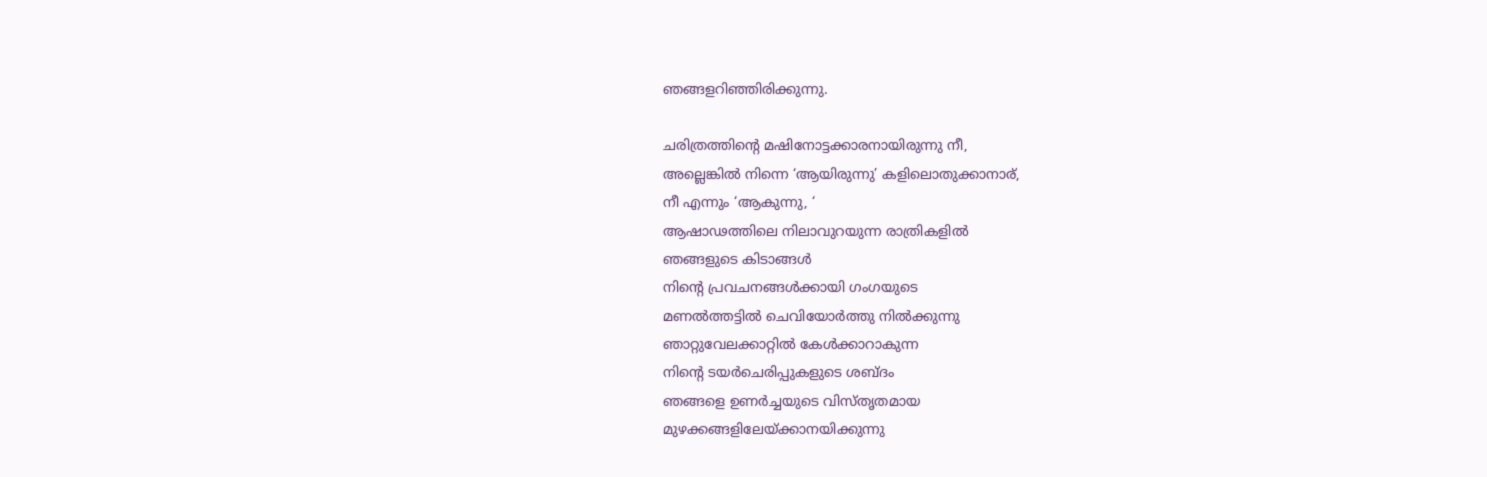ഞങ്ങളറിഞ്ഞിരിക്കുന്നു.

ചരിത്രത്തിന്റെ മഷിനോട്ടക്കാരനായിരുന്നു നീ,
അല്ലെങ്കിൽ നിന്നെ ‘ആയിരുന്നു’ കളിലൊതുക്കാനാര്,
നീ എന്നും ‘ആകുന്നു, ‘
ആഷാഢത്തിലെ നിലാവുറയുന്ന രാത്രികളിൽ
ഞങ്ങളുടെ കിടാങ്ങൾ
നിന്റെ പ്രവചനങ്ങൾക്കായി ഗംഗയുടെ
മണൽത്തട്ടിൽ ചെവിയോർത്തു നിൽക്കുന്നു
ഞാറ്റുവേലക്കാറ്റിൽ കേൾക്കാറാകുന്ന
നിന്റെ ടയർചെരിപ്പുകളുടെ ശബ്ദം
ഞങ്ങളെ ഉണർച്ചയുടെ വിസ്തൃതമായ
മുഴക്കങ്ങളിലേയ്ക്കാനയിക്കുന്നു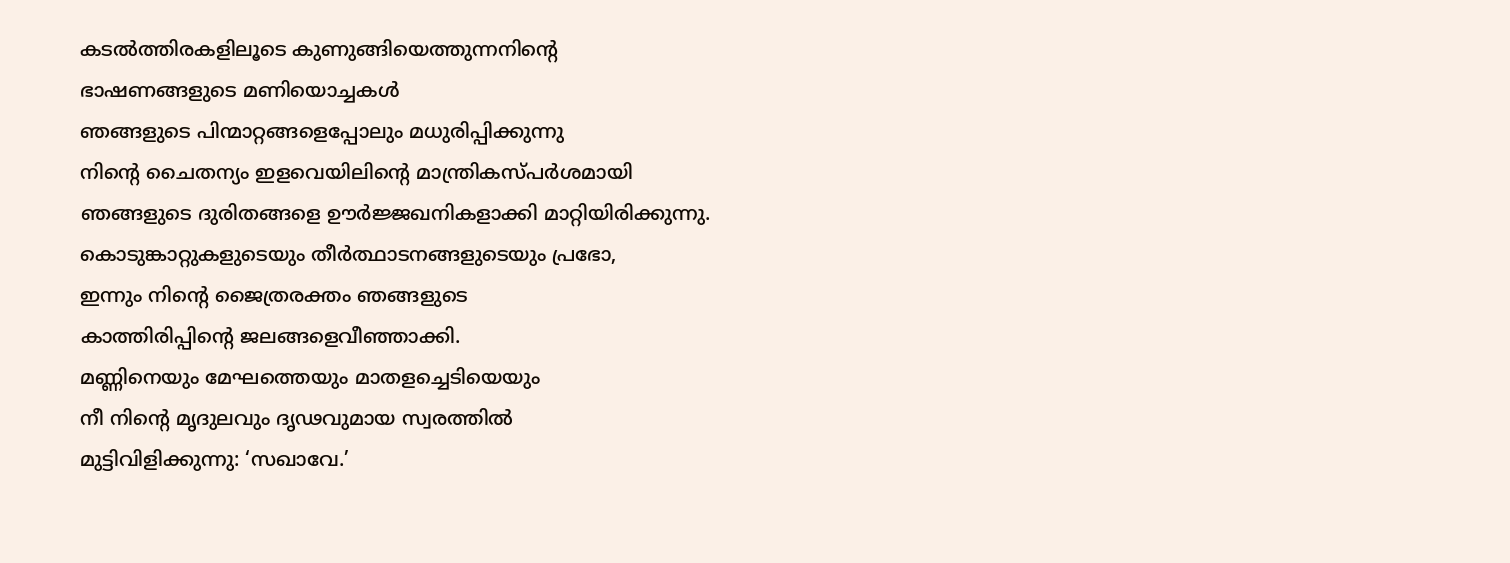കടൽത്തിരകളിലൂടെ കുണുങ്ങിയെത്തുന്നനിന്റെ
ഭാഷണങ്ങളുടെ മണിയൊച്ചകൾ
ഞങ്ങളുടെ പിന്മാറ്റങ്ങളെപ്പോലും മധുരിപ്പിക്കുന്നു
നിന്റെ ചൈതന്യം ഇളവെയിലിന്റെ മാന്ത്രികസ്പർശമായി
ഞങ്ങളുടെ ദുരിതങ്ങളെ ഊർജ്ജഖനികളാക്കി മാറ്റിയിരിക്കുന്നു.
കൊടുങ്കാറ്റുകളുടെയും തീർത്ഥാടനങ്ങളുടെയും പ്രഭോ,
ഇന്നും നിന്റെ ജൈത്രരക്തം ഞങ്ങളുടെ
കാത്തിരിപ്പിന്റെ ജലങ്ങളെവീഞ്ഞാക്കി.
മണ്ണിനെയും മേഘത്തെയും മാതളച്ചെടിയെയും
നീ നിന്റെ മൃദുലവും ദൃഢവുമായ സ്വരത്തിൽ
മുട്ടിവിളിക്കുന്നു: ‘സഖാവേ.’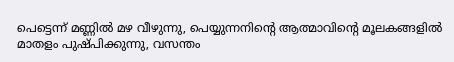പെട്ടെന്ന് മണ്ണിൽ മഴ വീഴുന്നു, പെയ്യുന്നനിന്റെ ആത്മാവിന്റെ മൂലകങ്ങളിൽ
മാതളം പുഷ്പിക്കുന്നു, വസന്തം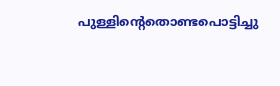പുള്ളിന്റെതൊണ്ടപൊട്ടിച്ചു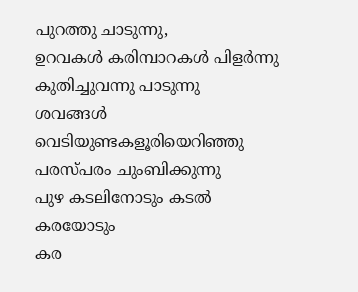പുറത്തു ചാടുന്നു,
ഉറവകൾ കരിമ്പാറകൾ പിളർന്നു കുതിച്ചുവന്നു പാടുന്നു
ശവങ്ങൾ വെടിയുണ്ടകളൂരിയെറിഞ്ഞു പരസ്പരം ചുംബിക്കുന്നു
പുഴ കടലിനോടും കടൽ കരയോടും
കര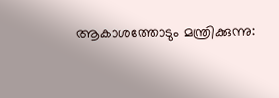ആകാശത്തോടും മന്ത്രിക്കുന്നു: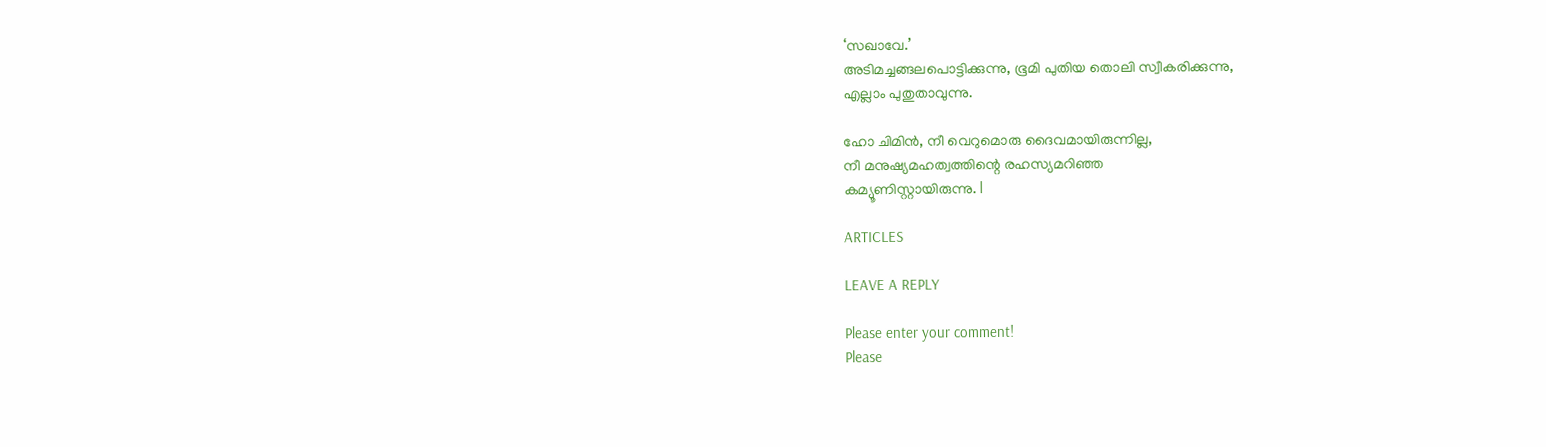‘സഖാവേ.’
അടിമച്ചങ്ങലപൊട്ടിക്കുന്നു, ഭൂമി പുതിയ തൊലി സ്വീകരിക്കുന്നു,
എല്ലാം പുതുതാവുന്നു.

ഹോ ചിമിൻ, നീ വെറുമൊരു ദൈവമായിരുന്നില്ല,
നീ മനുഷ്യമഹത്വത്തിന്റെ രഹസ്യമറിഞ്ഞ
കമ്യൂണിസ്റ്റായിരുന്നു. l

ARTICLES

LEAVE A REPLY

Please enter your comment!
Please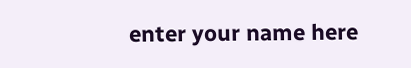enter your name here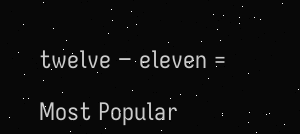twelve − eleven =

Most Popular